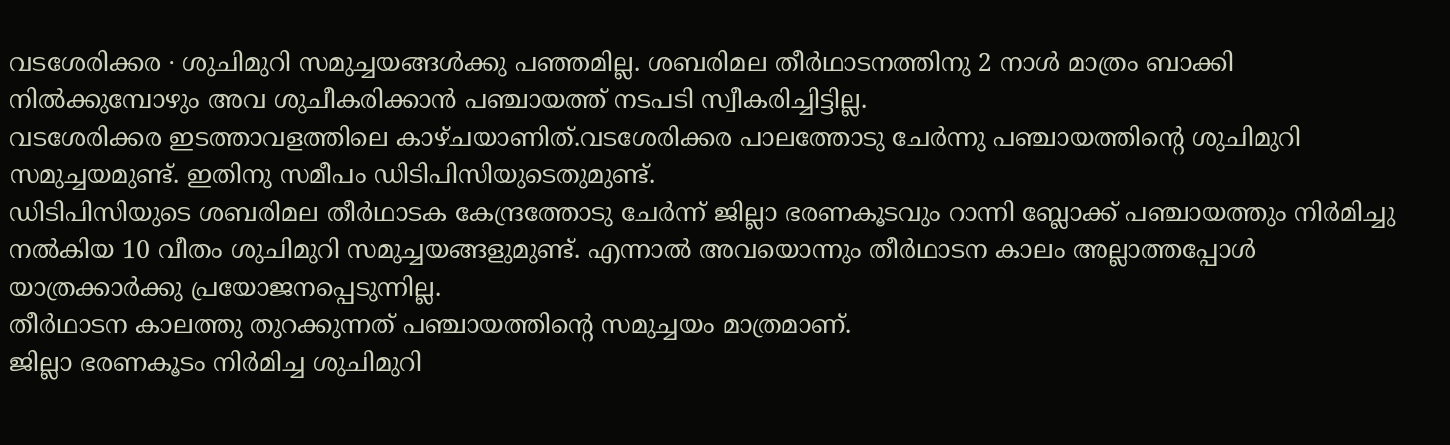വടശേരിക്കര ∙ ശുചിമുറി സമുച്ചയങ്ങൾക്കു പഞ്ഞമില്ല. ശബരിമല തീർഥാടനത്തിനു 2 നാൾ മാത്രം ബാക്കി നിൽക്കുമ്പോഴും അവ ശുചീകരിക്കാൻ പഞ്ചായത്ത് നടപടി സ്വീകരിച്ചിട്ടില്ല.
വടശേരിക്കര ഇടത്താവളത്തിലെ കാഴ്ചയാണിത്.വടശേരിക്കര പാലത്തോടു ചേർന്നു പഞ്ചായത്തിന്റെ ശുചിമുറി സമുച്ചയമുണ്ട്. ഇതിനു സമീപം ഡിടിപിസിയുടെതുമുണ്ട്.
ഡിടിപിസിയുടെ ശബരിമല തീർഥാടക കേന്ദ്രത്തോടു ചേർന്ന് ജില്ലാ ഭരണകൂടവും റാന്നി ബ്ലോക്ക് പഞ്ചായത്തും നിർമിച്ചു നൽകിയ 10 വീതം ശുചിമുറി സമുച്ചയങ്ങളുമുണ്ട്. എന്നാൽ അവയൊന്നും തീർഥാടന കാലം അല്ലാത്തപ്പോൾ യാത്രക്കാർക്കു പ്രയോജനപ്പെടുന്നില്ല.
തീർഥാടന കാലത്തു തുറക്കുന്നത് പഞ്ചായത്തിന്റെ സമുച്ചയം മാത്രമാണ്.
ജില്ലാ ഭരണകൂടം നിർമിച്ച ശുചിമുറി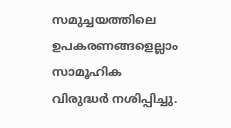സമുച്ചയത്തിലെ ഉപകരണങ്ങളെല്ലാം സാമൂഹിക വിരുദ്ധർ നശിപ്പിച്ചു.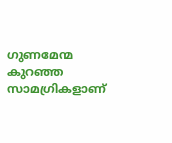ഗുണമേന്മ കുറഞ്ഞ സാമഗ്രികളാണ്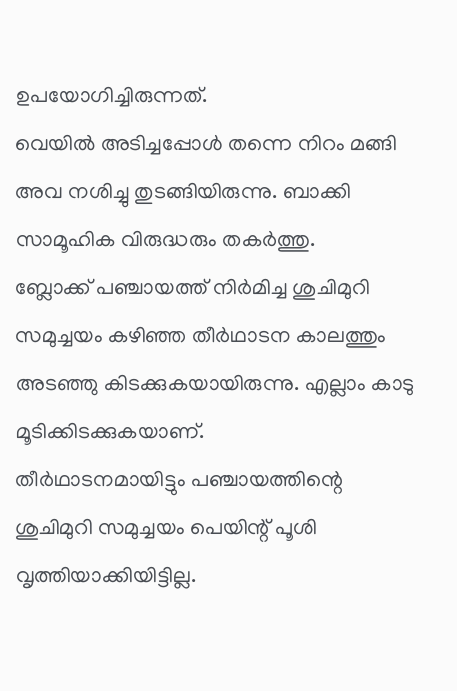ഉപയോഗിച്ചിരുന്നത്.
വെയിൽ അടിച്ചപ്പോൾ തന്നെ നിറം മങ്ങി അവ നശിച്ചു തുടങ്ങിയിരുന്നു. ബാക്കി സാമൂഹിക വിരുദ്ധരും തകർത്തു.
ബ്ലോക്ക് പഞ്ചായത്ത് നിർമിച്ച ശുചിമുറി സമുച്ചയം കഴിഞ്ഞ തീർഥാടന കാലത്തും അടഞ്ഞു കിടക്കുകയായിരുന്നു. എല്ലാം കാടു മൂടിക്കിടക്കുകയാണ്.
തീർഥാടനമായിട്ടും പഞ്ചായത്തിന്റെ ശുചിമുറി സമുച്ചയം പെയിന്റ് പൂശി വൃത്തിയാക്കിയിട്ടില്ല.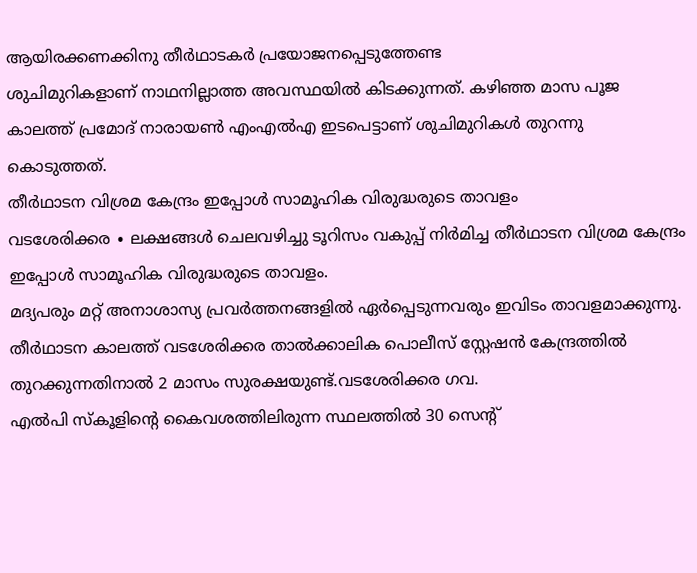ആയിരക്കണക്കിനു തീർഥാടകർ പ്രയോജനപ്പെടുത്തേണ്ട
ശുചിമുറികളാണ് നാഥനില്ലാത്ത അവസ്ഥയിൽ കിടക്കുന്നത്. കഴിഞ്ഞ മാസ പൂജ കാലത്ത് പ്രമോദ് നാരായൺ എംഎൽഎ ഇടപെട്ടാണ് ശുചിമുറികൾ തുറന്നു കൊടുത്തത്.
തീർഥാടന വിശ്രമ കേന്ദ്രം ഇപ്പോൾ സാമൂഹിക വിരുദ്ധരുടെ താവളം
വടശേരിക്കര ∙ ലക്ഷങ്ങൾ ചെലവഴിച്ചു ടൂറിസം വകുപ്പ് നിർമിച്ച തീർഥാടന വിശ്രമ കേന്ദ്രം ഇപ്പോൾ സാമൂഹിക വിരുദ്ധരുടെ താവളം.
മദ്യപരും മറ്റ് അനാശാസ്യ പ്രവർത്തനങ്ങളിൽ ഏർപ്പെടുന്നവരും ഇവിടം താവളമാക്കുന്നു. തീർഥാടന കാലത്ത് വടശേരിക്കര താൽക്കാലിക പൊലീസ് സ്റ്റേഷൻ കേന്ദ്രത്തിൽ തുറക്കുന്നതിനാൽ 2 മാസം സുരക്ഷയുണ്ട്.വടശേരിക്കര ഗവ.
എൽപി സ്കൂളിന്റെ കൈവശത്തിലിരുന്ന സ്ഥലത്തിൽ 30 സെന്റ്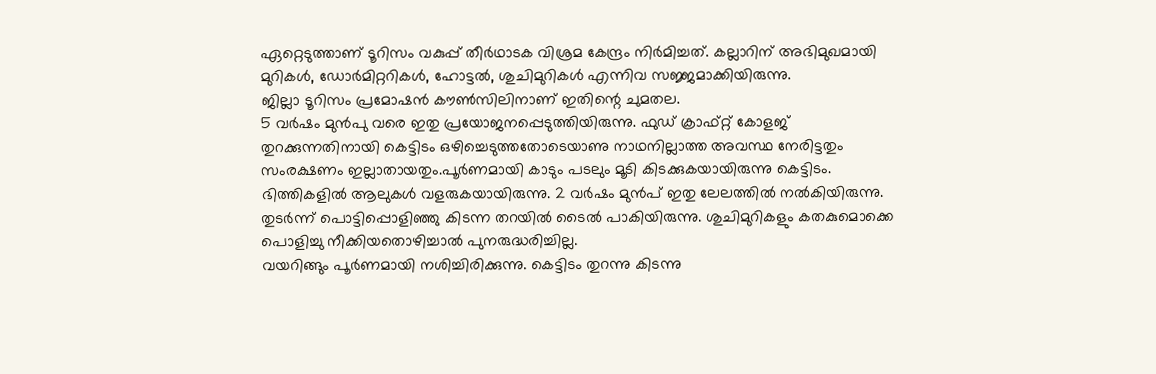ഏറ്റെടുത്താണ് ടൂറിസം വകുപ്പ് തീർഥാടക വിശ്രമ കേന്ദ്രം നിർമിച്ചത്. കല്ലാറിന് അഭിമുഖമായി മുറികൾ, ഡോർമിറ്ററികൾ, ഹോട്ടൽ, ശുചിമുറികൾ എന്നിവ സജ്ജമാക്കിയിരുന്നു.
ജില്ലാ ടൂറിസം പ്രമോഷൻ കൗൺസിലിനാണ് ഇതിന്റെ ചുമതല.
5 വർഷം മുൻപു വരെ ഇതു പ്രയോജനപ്പെടുത്തിയിരുന്നു. ഫുഡ് ക്രാഫ്റ്റ് കോളജ് തുറക്കുന്നതിനായി കെട്ടിടം ഒഴിച്ചെടുത്തതോടെയാണു നാഥനില്ലാത്ത അവസ്ഥ നേരിട്ടതും സംരക്ഷണം ഇല്ലാതായതും.പൂർണമായി കാടും പടലും മൂടി കിടക്കുകയായിരുന്നു കെട്ടിടം.
ഭിത്തികളിൽ ആലുകൾ വളരുകയായിരുന്നു. 2 വർഷം മുൻപ് ഇതു ലേലത്തിൽ നൽകിയിരുന്നു.
തുടർന്ന് പൊട്ടിപ്പൊളിഞ്ഞു കിടന്ന തറയിൽ ടൈൽ പാകിയിരുന്നു. ശുചിമുറികളും കതകുമൊക്കെ പൊളിച്ചു നീക്കിയതൊഴിച്ചാൽ പുനരുദ്ധരിച്ചില്ല.
വയറിങ്ങും പൂർണമായി നശിച്ചിരിക്കുന്നു. കെട്ടിടം തുറന്നു കിടന്നു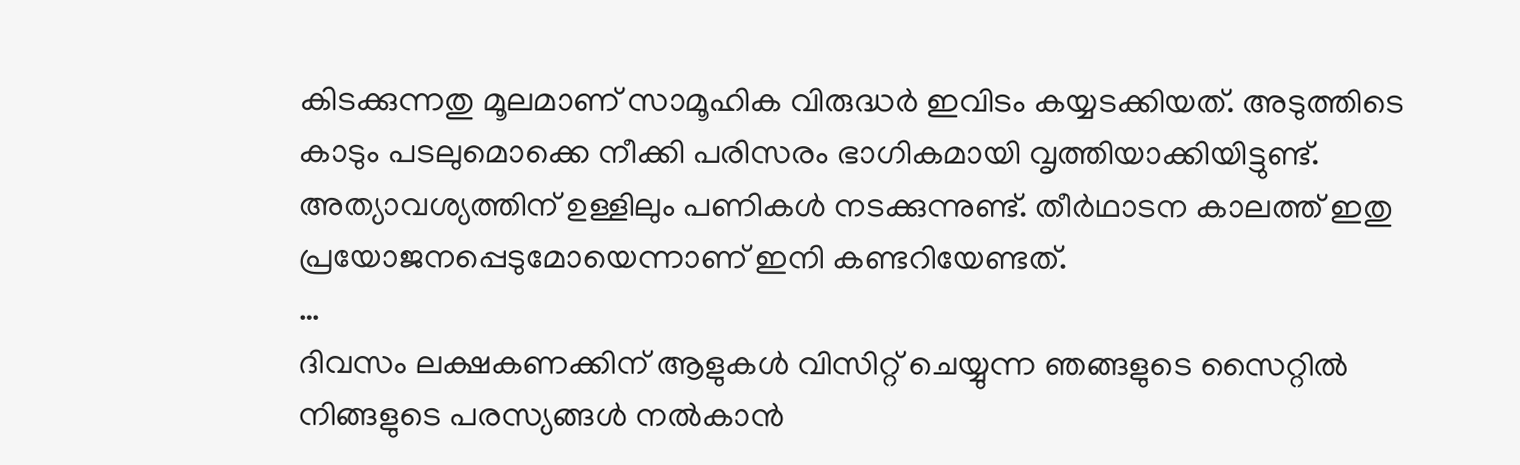കിടക്കുന്നതു മൂലമാണ് സാമൂഹിക വിരുദ്ധർ ഇവിടം കയ്യടക്കിയത്. അടുത്തിടെ കാടും പടലുമൊക്കെ നീക്കി പരിസരം ഭാഗികമായി വൃത്തിയാക്കിയിട്ടുണ്ട്.
അത്യാവശ്യത്തിന് ഉള്ളിലും പണികൾ നടക്കുന്നുണ്ട്. തീർഥാടന കാലത്ത് ഇതു പ്രയോജനപ്പെടുമോയെന്നാണ് ഇനി കണ്ടറിയേണ്ടത്.
…
ദിവസം ലക്ഷകണക്കിന് ആളുകൾ വിസിറ്റ് ചെയ്യുന്ന ഞങ്ങളുടെ സൈറ്റിൽ നിങ്ങളുടെ പരസ്യങ്ങൾ നൽകാൻ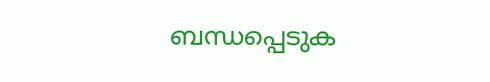ബന്ധപ്പെടുക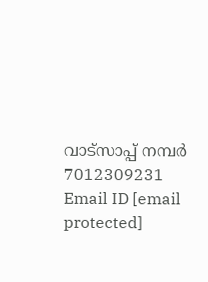വാട്സാപ്പ് നമ്പർ 7012309231 Email ID [email protected]